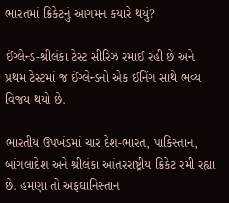ભારતમાં ક્રિકેટનું આગમન કયારે થયું?

ઈંગ્લેન્ડ-શ્રીલંકા ટેસ્ટ સીરિઝ રમાઈ રહી છે અને પ્રથમ ટેસ્ટમાં જ ઈંગ્લેન્ડનો એક ઈનિંગ સાથે ભવ્ય વિજય થયો છે.

ભારતીય ઉપખંડમાં ચાર દેશ-ભારત, પાકિસ્તાન, બાંગલાદેશ અને શ્રીલંકા આંતરરાષ્ટ્રીય ક્રિકેટ રમી રહ્યા છે. હમણા તો અફઘાનિસ્તાન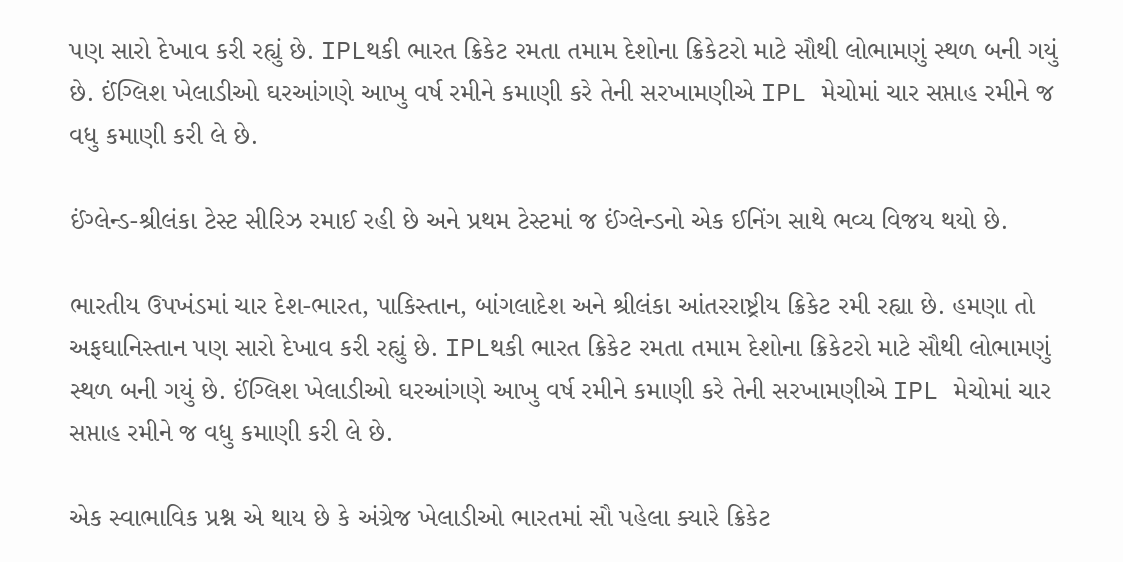પણ સારો દેખાવ કરી રહ્યું છે. IPLથકી ભારત ક્રિકેટ રમતા તમામ દેશોના ક્રિકેટરો માટે સૌથી લોભામણું સ્થળ બની ગયું છે. ઈંગ્લિશ ખેલાડીઓ ઘરઆંગણે આખુ વર્ષ રમીને કમાણી કરે તેની સરખામણીએ IPL મેચોમાં ચાર સપ્તાહ રમીને જ વધુ કમાણી કરી લે છે.

ઈંગ્લેન્ડ-શ્રીલંકા ટેસ્ટ સીરિઝ રમાઈ રહી છે અને પ્રથમ ટેસ્ટમાં જ ઈંગ્લેન્ડનો એક ઈનિંગ સાથે ભવ્ય વિજય થયો છે.

ભારતીય ઉપખંડમાં ચાર દેશ-ભારત, પાકિસ્તાન, બાંગલાદેશ અને શ્રીલંકા આંતરરાષ્ટ્રીય ક્રિકેટ રમી રહ્યા છે. હમણા તો અફઘાનિસ્તાન પણ સારો દેખાવ કરી રહ્યું છે. IPLથકી ભારત ક્રિકેટ રમતા તમામ દેશોના ક્રિકેટરો માટે સૌથી લોભામણું સ્થળ બની ગયું છે. ઈંગ્લિશ ખેલાડીઓ ઘરઆંગણે આખુ વર્ષ રમીને કમાણી કરે તેની સરખામણીએ IPL મેચોમાં ચાર સપ્તાહ રમીને જ વધુ કમાણી કરી લે છે.

એક સ્વાભાવિક પ્રશ્ન એ થાય છે કે અંગ્રેજ ખેલાડીઓ ભારતમાં સૌ પહેલા ક્યારે ક્રિકેટ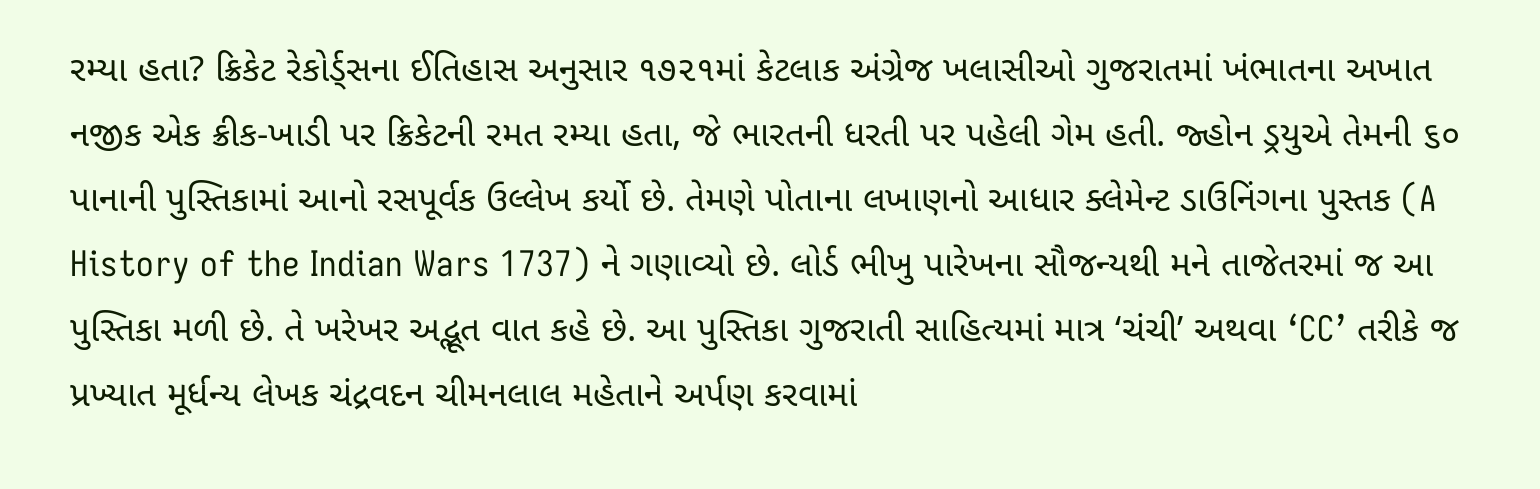રમ્યા હતા? ક્રિકેટ રેકોર્ડ્સના ઈતિહાસ અનુસાર ૧૭૨૧માં કેટલાક અંગ્રેજ ખલાસીઓ ગુજરાતમાં ખંભાતના અખાત નજીક એક ક્રીક-ખાડી પર ક્રિકેટની રમત રમ્યા હતા, જે ભારતની ધરતી પર પહેલી ગેમ હતી. જ્હોન ડ્રયુએ તેમની ૬૦ પાનાની પુસ્તિકામાં આનો રસપૂર્વક ઉલ્લેખ કર્યો છે. તેમણે પોતાના લખાણનો આધાર ક્લેમેન્ટ ડાઉનિંગના પુસ્તક (A History of the Indian Wars 1737) ને ગણાવ્યો છે. લોર્ડ ભીખુ પારેખના સૌજન્યથી મને તાજેતરમાં જ આ પુસ્તિકા મળી છે. તે ખરેખર અદ્ભૂત વાત કહે છે. આ પુસ્તિકા ગુજરાતી સાહિત્યમાં માત્ર ‘ચંચી’ અથવા ‘CC’ તરીકે જ પ્રખ્યાત મૂર્ધન્ય લેખક ચંદ્રવદન ચીમનલાલ મહેતાને અર્પણ કરવામાં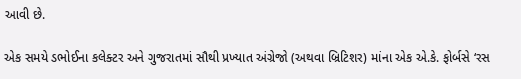આવી છે.

એક સમયે ડભોઈના કલેક્ટર અને ગુજરાતમાં સૌથી પ્રખ્યાત અંગ્રેજો (અથવા બ્રિટિશર) માંના એક એ.કે. ફોર્બસે ‘રસ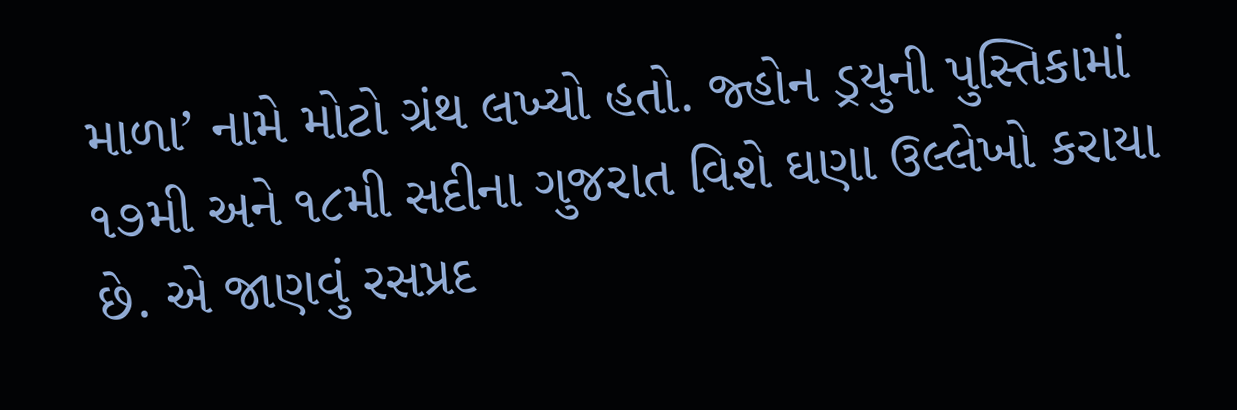માળા’ નામે મોટો ગ્રંથ લખ્યો હતો. જ્હોન ડ્રયુની પુસ્તિકામાં ૧૭મી અને ૧૮મી સદીના ગુજરાત વિશે ઘણા ઉલ્લેખો કરાયા છે. એ જાણવું રસપ્રદ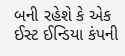બની રહેશે કે એક ઈસ્ટ ઈન્ડિયા કંપની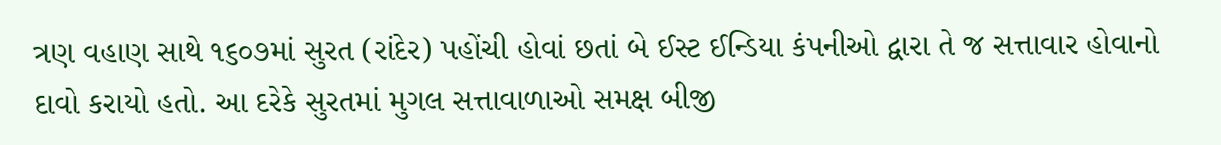ત્રણ વહાણ સાથે ૧૬૦૭માં સુરત (રાંદેર) પહોંચી હોવાં છતાં બે ઈસ્ટ ઈન્ડિયા કંપનીઓ દ્વારા તે જ સત્તાવાર હોવાનો દાવો કરાયો હતો. આ દરેકે સુરતમાં મુગલ સત્તાવાળાઓ સમક્ષ બીજી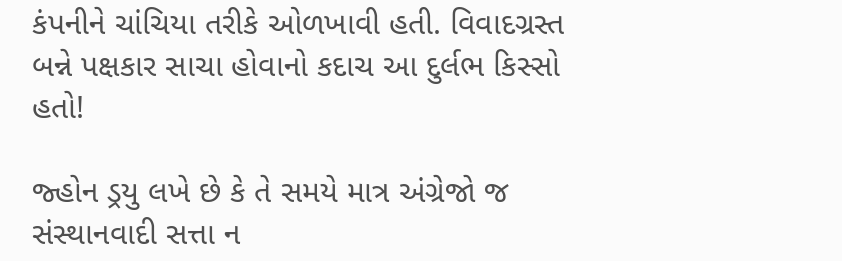કંપનીને ચાંચિયા તરીકે ઓળખાવી હતી. વિવાદગ્રસ્ત બન્ને પક્ષકાર સાચા હોવાનો કદાચ આ દુર્લભ કિસ્સો હતો!

જ્હોન ડ્રયુ લખે છે કે તે સમયે માત્ર અંગ્રેજો જ સંસ્થાનવાદી સત્તા ન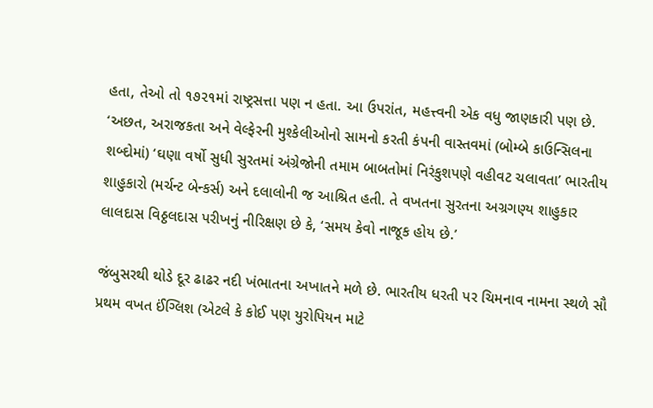હતા, તેઓ તો ૧૭૨૧માં રાષ્ટ્રસત્તા પણ ન હતા. આ ઉપરાંત, મહત્ત્વની એક વધુ જાણકારી પણ છે. ‘અછત, અરાજકતા અને વેલ્ફેરની મુશ્કેલીઓનો સામનો કરતી કંપની વાસ્તવમાં (બોમ્બે કાઉન્સિલના શબ્દોમાં) ‘ઘણા વર્ષો સુધી સુરતમાં અંગ્રેજોની તમામ બાબતોમાં નિરંકુશપણે વહીવટ ચલાવતા’ ભારતીય શાહુકારો (મર્ચન્ટ બેન્કર્સ) અને દલાલોની જ આશ્રિત હતી. તે વખતના સુરતના અગ્રગણ્ય શાહુકાર લાલદાસ વિઠ્ઠલદાસ પરીખનું નીરિક્ષણ છે કે, ‘સમય કેવો નાજૂક હોય છે.’

જંબુસરથી થોડે દૂર ઢાઢર નદી ખંભાતના અખાતને મળે છે. ભારતીય ધરતી પર ચિમનાવ નામના સ્થળે સૌ પ્રથમ વખત ઈંગ્લિશ (એટલે કે કોઈ પણ યુરોપિયન માટે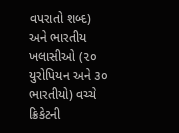વપરાતો શબ્દ) અને ભારતીય ખલાસીઓ (૨૦ યુરોપિયન અને ૩૦ ભારતીયો) વચ્ચે ક્રિકેટની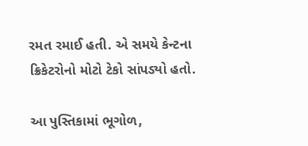રમત રમાઈ હતી. એ સમયે કેન્ટના ક્રિકેટરોનો મોટો ટેકો સાંપડ્યો હતો.

આ પુસ્તિકામાં ભૂગોળ,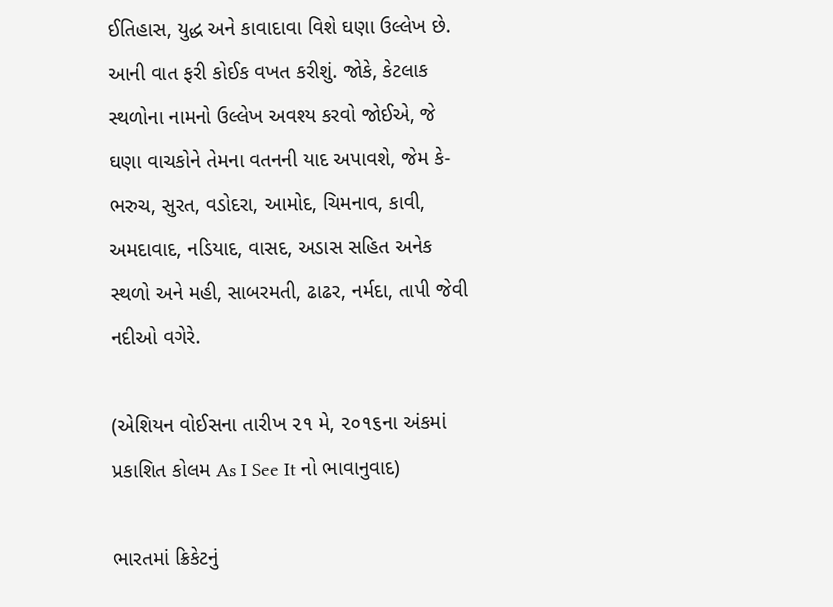ઈતિહાસ, યુદ્ધ અને કાવાદાવા વિશે ઘણા ઉલ્લેખ છે. આની વાત ફરી કોઈક વખત કરીશું. જોકે, કેટલાક સ્થળોના નામનો ઉલ્લેખ અવશ્ય કરવો જોઈએ, જે ઘણા વાચકોને તેમના વતનની યાદ અપાવશે, જેમ કે- ભરુચ, સુરત, વડોદરા, આમોદ, ચિમનાવ, કાવી, અમદાવાદ, નડિયાદ, વાસદ, અડાસ સહિત અનેક સ્થળો અને મહી, સાબરમતી, ઢાઢર, નર્મદા, તાપી જેવી નદીઓ વગેરે.

(એશિયન વોઈસના તારીખ ૨૧ મે, ૨૦૧૬ના અંકમાં પ્રકાશિત કોલમ As I See It નો ભાવાનુવાદ)

ભારતમાં ક્રિકેટનું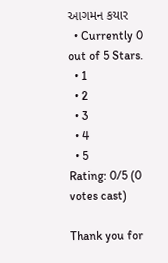આગમન કયાર
  • Currently 0 out of 5 Stars.
  • 1
  • 2
  • 3
  • 4
  • 5
Rating: 0/5 (0 votes cast)

Thank you for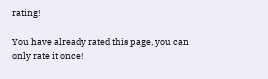rating!

You have already rated this page, you can only rate it once!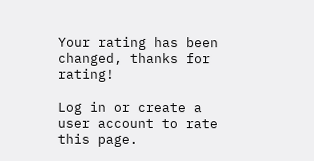Your rating has been changed, thanks for rating!

Log in or create a user account to rate this page.